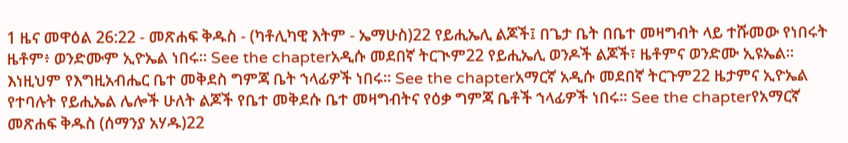1 ዜና መዋዕል 26:22 - መጽሐፍ ቅዱስ - (ካቶሊካዊ እትም - ኤማሁስ)22 የይሒኤሊ ልጆች፤ በጌታ ቤት በቤተ መዛግብት ላይ ተሹመው የነበሩት ዜቶም፥ ወንድሙም ኢዮኤል ነበሩ። See the chapterአዲሱ መደበኛ ትርጒም22 የይሒኤሊ ወንዶች ልጆች፣ ዜቶምና ወንድሙ ኢዩኤል። እነዚህም የእግዚአብሔር ቤተ መቅደስ ግምጃ ቤት ኀላፊዎች ነበሩ። See the chapterአማርኛ አዲሱ መደበኛ ትርጉም22 ዜታምና ኢዮኤል የተባሉት የይሒኤል ሌሎች ሁለት ልጆች የቤተ መቅደሱ ቤተ መዛግብትና የዕቃ ግምጃ ቤቶች ኀላፊዎች ነበሩ። See the chapterየአማርኛ መጽሐፍ ቅዱስ (ሰማንያ አሃዱ)22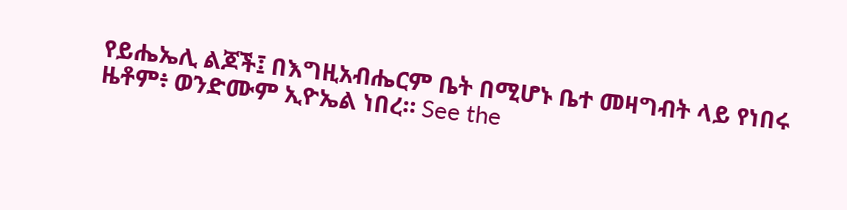የይሔኤሊ ልጆች፤ በእግዚአብሔርም ቤት በሚሆኑ ቤተ መዛግብት ላይ የነበሩ ዜቶም፥ ወንድሙም ኢዮኤል ነበረ። See the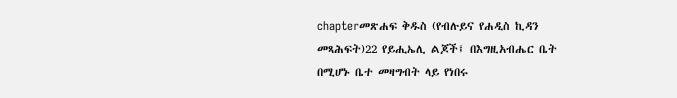chapterመጽሐፍ ቅዱስ (የብሉይና የሐዲስ ኪዳን መጻሕፍት)22 የይሒኤሊ ልጆች፤ በእግዚአብሔር ቤት በሚሆኑ ቤተ መዛግብት ላይ የነበሩ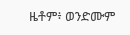ዜቶም፥ ወንድሙም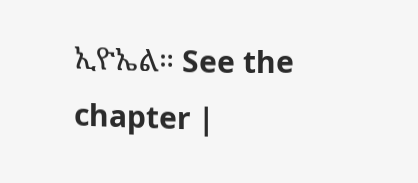ኢዮኤል። See the chapter |